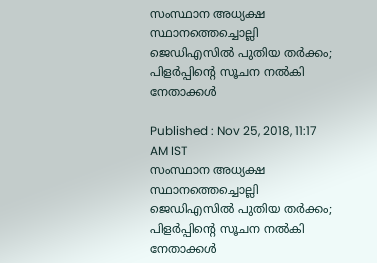സംസ്ഥാന അധ്യക്ഷ സ്ഥാനത്തെച്ചൊല്ലി ജെഡിഎസില്‍ പുതിയ തര്‍ക്കം; പിളര്‍പ്പിന്‍റെ സൂചന നല്‍കി നേതാക്കള്‍

Published : Nov 25, 2018, 11:17 AM IST
സംസ്ഥാന അധ്യക്ഷ സ്ഥാനത്തെച്ചൊല്ലി ജെഡിഎസില്‍ പുതിയ തര്‍ക്കം; പിളര്‍പ്പിന്‍റെ സൂചന നല്‍കി നേതാക്കള്‍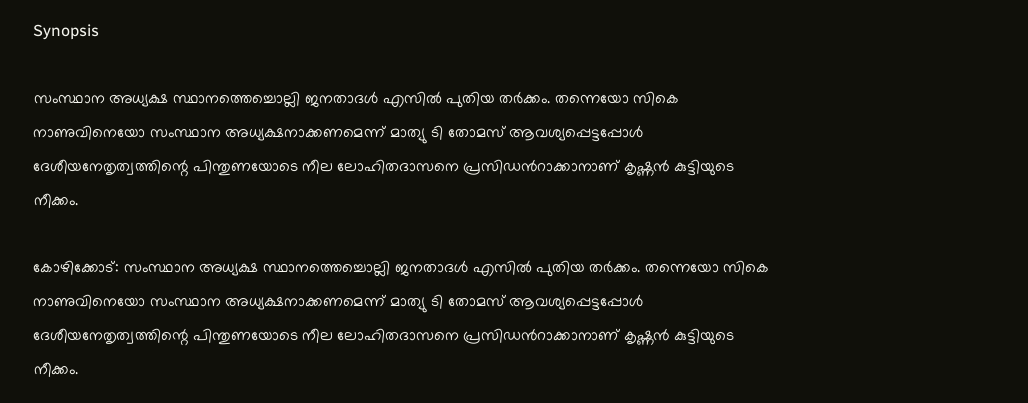Synopsis

സംസ്ഥാന അധ്യക്ഷ സ്ഥാനത്തെച്ചൊല്ലി ജനതാദള്‍ എസില്‍ പുതിയ തര്‍ക്കം. തന്നെയോ സികെ നാണുവിനെയോ സംസ്ഥാന അധ്യക്ഷനാക്കണമെന്ന് മാത്യു ടി തോമസ് ആവശ്യപ്പെട്ടപ്പോള്‍ ദേശീയനേതൃത്വത്തിന്റെ പിന്തുണയോടെ നീല ലോഹിതദാസനെ പ്രസിഡന്‍റാക്കാനാണ് കൃഷ്ണന്‍ കുട്ടിയുടെ നീക്കം.

കോഴിക്കോട്: സംസ്ഥാന അധ്യക്ഷ സ്ഥാനത്തെച്ചൊല്ലി ജനതാദള്‍ എസില്‍ പുതിയ തര്‍ക്കം. തന്നെയോ സികെ നാണുവിനെയോ സംസ്ഥാന അധ്യക്ഷനാക്കണമെന്ന് മാത്യു ടി തോമസ് ആവശ്യപ്പെട്ടപ്പോള്‍ ദേശീയനേതൃത്വത്തിന്റെ പിന്തുണയോടെ നീല ലോഹിതദാസനെ പ്രസിഡന്‍റാക്കാനാണ് കൃഷ്ണന്‍ കുട്ടിയുടെ നീക്കം.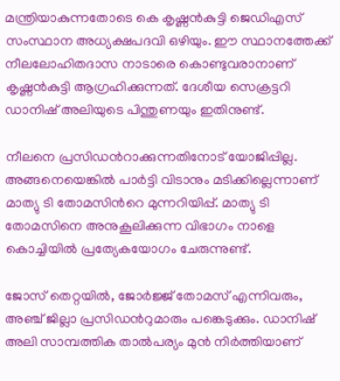മന്ത്രിയാകുന്നതോടെ കെ കൃഷ്ണന്‍കുട്ടി ജെഡിഎസ് സംസ്ഥാന അധ്യക്ഷപദവി ഒഴിയും. ഈ സ്ഥാനത്തേക്ക് നീലലോഹിതദാസ നാടാരെ കൊണ്ടുവരാനാണ് കൃഷ്ണന്‍കുട്ടി ആഗ്രഹിക്കുന്നത്. ദേശീയ സെക്രട്ടറി ഡാനിഷ് അലിയുടെ പിന്തുണയും ഇതിനുണ്ട്.

നീലനെ പ്രസിഡന്‍റാക്കുന്നതിനോട് യോജിപ്പില്ല. അങ്ങനെയെങ്കില്‍ പാര്‍ട്ടി വിടാനും മടിക്കില്ലെന്നാണ് മാത്യു ടി തോമസിന്‍റെ മുന്നറിയിപ്പ്. മാത്യു ടി തോമസിനെ അനുകൂലിക്കുന്ന വിഭാഗം നാളെ കൊച്ചിയില്‍ പ്രത്യേകയോഗം ചേരുന്നുണ്ട്.

ജോസ് തെറ്റയില്‍, ജോര്‍ജ്ജ് തോമസ് എന്നിവരും, അഞ്ച് ജില്ലാ പ്രസിഡന്‍റുമാരും പങ്കെടുക്കും. ഡാനിഷ് അലി സാമ്പത്തിക താല്‍പര്യം മുന്‍ നിര്‍ത്തിയാണ്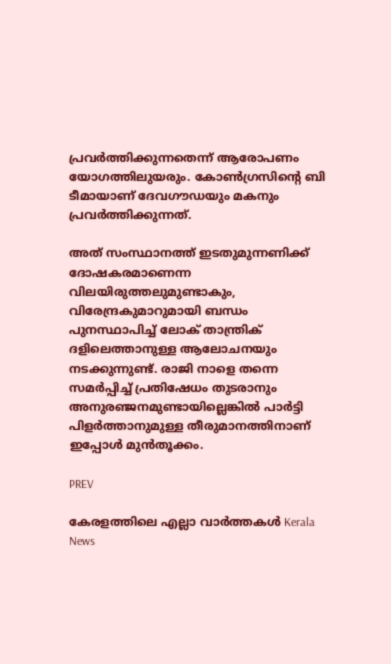പ്രവര്‍ത്തിക്കുന്നതെന്ന് ആരോപണം യോഗത്തിലുയരും. കോണ്‍ഗ്രസിന്റെ ബി ടീമായാണ് ദേവ‍ഗൗഡയും മകനും പ്രവര്‍ത്തിക്കുന്നത്.

അത് സംസ്ഥാനത്ത് ഇടതുമുന്നണിക്ക് ദോഷകരമാണെന്ന വിലയിരുത്തലുമുണ്ടാകും, വിരേന്ദ്രകുമാറുമായി ബന്ധം പുനസ്ഥാപിച്ച് ലോക് താന്ത്രിക് ദളിലെത്താനുള്ള ആലോചനയും നടക്കുന്നുണ്ട്. രാജി നാളെ തന്നെ സമര്‍പ്പിച്ച് പ്രതിഷേധം തുടരാനും അനുരഞ്ജനമുണ്ടായില്ലെങ്കില്‍ പാര്‍ട്ടി പിളര്‍ത്താനുമുള്ള തീരുമാനത്തിനാണ് ഇപ്പോള്‍ മുന്‍തൂക്കം.

PREV

കേരളത്തിലെ എല്ലാ വാർത്തകൾ Kerala News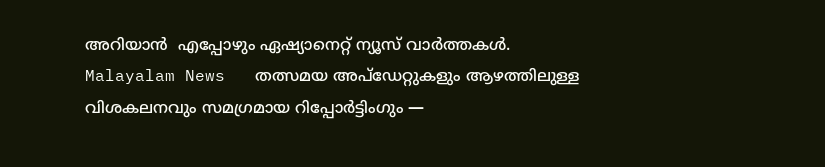അറിയാൻ  എപ്പോഴും ഏഷ്യാനെറ്റ് ന്യൂസ് വാർത്തകൾ.  Malayalam News   തത്സമയ അപ്‌ഡേറ്റുകളും ആഴത്തിലുള്ള വിശകലനവും സമഗ്രമായ റിപ്പോർട്ടിംഗും —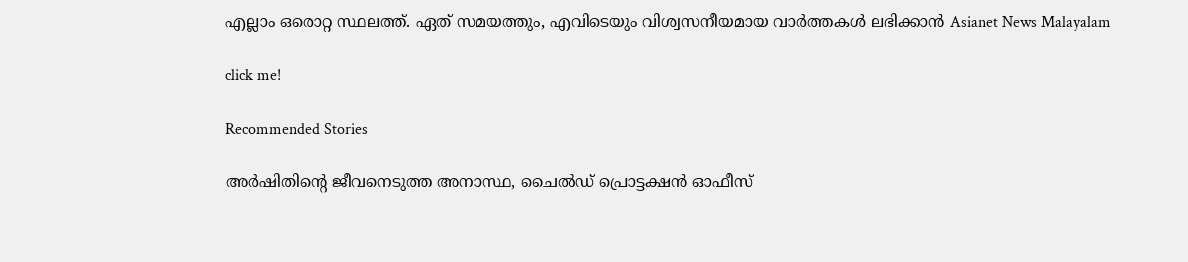എല്ലാം ഒരൊറ്റ സ്ഥലത്ത്. ഏത് സമയത്തും, എവിടെയും വിശ്വസനീയമായ വാർത്തകൾ ലഭിക്കാൻ Asianet News Malayalam

click me!

Recommended Stories

അർഷിതിന്റെ ജീവനെടുത്ത അനാസ്ഥ, ചൈൽഡ് പ്രൊട്ടക്ഷൻ ഓഫീസ്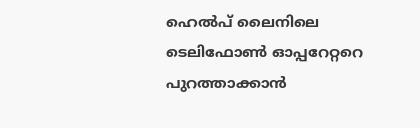ഹെൽപ് ലൈനിലെ ടെലിഫോൺ ഓപ്പറേറ്ററെ പുറത്താക്കാൻ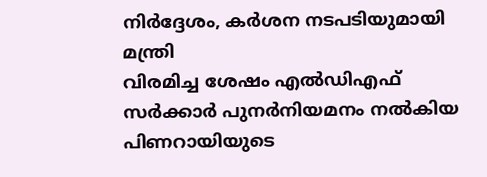നിർദ്ദേശം, കർശന നടപടിയുമായി മന്ത്രി
വിരമിച്ച ശേഷം എൽഡിഎഫ് സർക്കാർ പുനർനിയമനം നൽകിയ പിണറായിയുടെ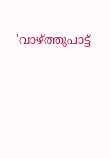'വാഴ്ത്തുപാട്ട്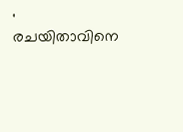' രചയിതാവിനെ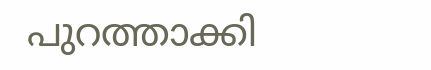പുറത്താക്കി